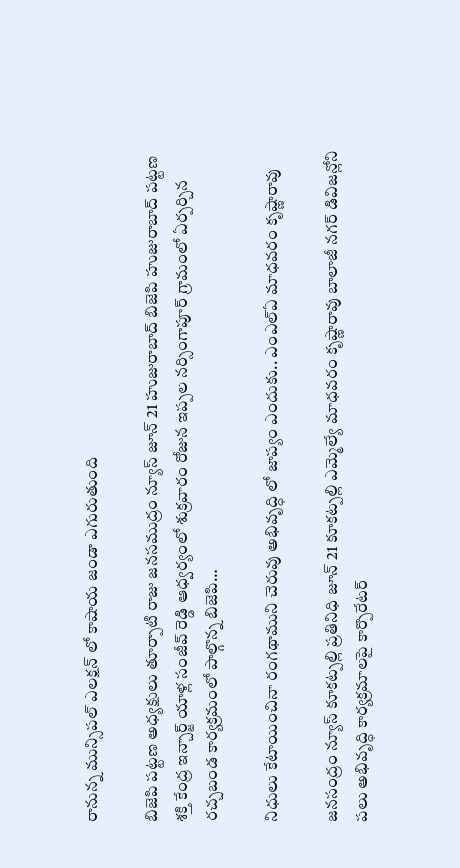రానున్న మున్సిపల్ ఎలక్షన్ లో కాషాయ జండా ఎగురుతుంది

బిజెపి పట్టణ అధ్యక్షులు తూర్పాటి రాజు జనసముద్రం న్యూస్ జూన్ 21 హుజురాబాద్ బిజెపి హుజురాబాద్ పట్టణ శక్తి కేంద్ర ఇన్చార్జ్ యాళ్ల సంజీవ్ రెడ్డి ఆధ్వర్యంలో శుక్రవారం రోజున ఇప్పల నర్సింగాపూర్ గ్రామంలో ఏర్పర్చిన రచ్చబండ కార్యక్రమంలో పాల్గొన్న బిజెపి…

నిధులు కేటాయించినా రంగథాముని చెరువు అభివృద్ధి లో జాప్యం ఎందుకు.. ఎంఎల్ఏ మాధవరం కృష్ణారావు

జనసంద్రం న్యూస్ కూకట్పల్లి ప్రతినిధి జూన్ 21 కూకట్పల్లి ఎమ్మెల్యే మాధవరం కృష్ణారావు బాలాజీ నగర్ డివిజన్లోని పలు అభివృద్ధి కార్యక్రమాలపై కార్పొరేటర్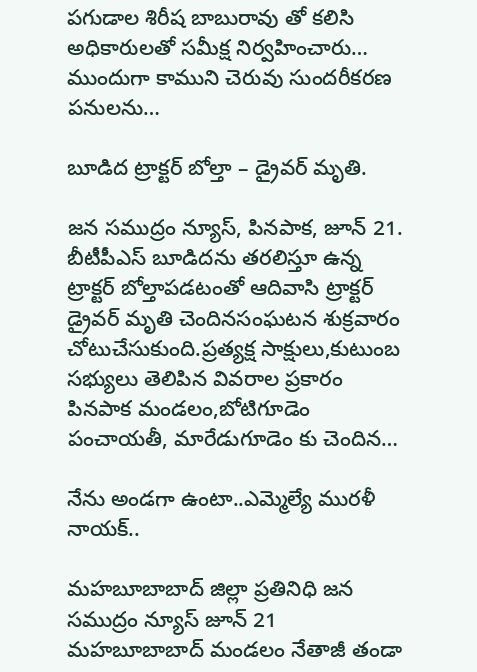పగుడాల శిరీష బాబురావు తో కలిసి అధికారులతో సమీక్ష నిర్వహించారు… ముందుగా కాముని చెరువు సుందరీకరణ పనులను…

బూడిద ట్రాక్టర్ బోల్తా – డ్రైవర్ మృతి.

జన సముద్రం న్యూస్, పినపాక, జూన్ 21. బీటీపీఎస్ బూడిదను తరలిస్తూ ఉన్న ట్రాక్టర్ బోల్తాపడటంతో ఆదివాసి ట్రాక్టర్ డ్రైవర్ మృతి చెందినసంఘటన శుక్రవారం చోటుచేసుకుంది.ప్రత్యక్ష సాక్షులు,కుటుంబ సభ్యులు తెలిపిన వివరాల ప్రకారం పినపాక మండలం,బోటిగూడెం పంచాయతీ, మారేడుగూడెం కు చెందిన…

నేను అండగా ఉంటా..ఎమ్మెల్యే మురళీ నాయక్..

మహబూబాబాద్ జిల్లా ప్రతినిధి జన సముద్రం న్యూస్ జూన్ 21 మహబూబాబాద్ మండలం నేతాజీ తండా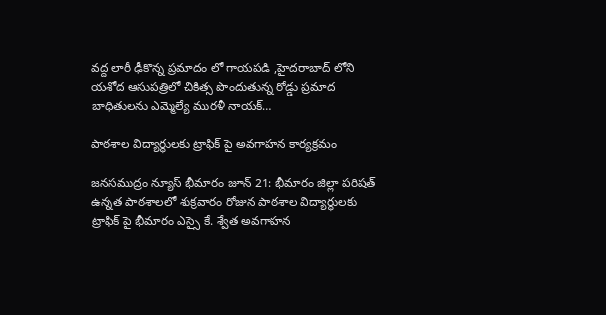వద్ద లారీ ఢీకొన్న ప్రమాదం లో గాయపడి ,హైదరాబాద్ లోని యశోద ఆసుపత్రిలో చికిత్స పొందుతున్న రోడ్డు ప్రమాద బాధితులను ఎమ్మెల్యే మురళీ నాయక్…

పాఠశాల విద్యార్థులకు ట్రాఫిక్ పై అవగాహన కార్యక్రమం

జనసముద్రం న్యూస్ భీమారం జూన్ 21: భీమారం జిల్లా పరిషత్ ఉన్నత పాఠశాలలో శుక్రవారం రోజున పాఠశాల విద్యార్థులకు ట్రాఫిక్ పై భీమారం ఎస్సై కే. శ్వేత అవగాహన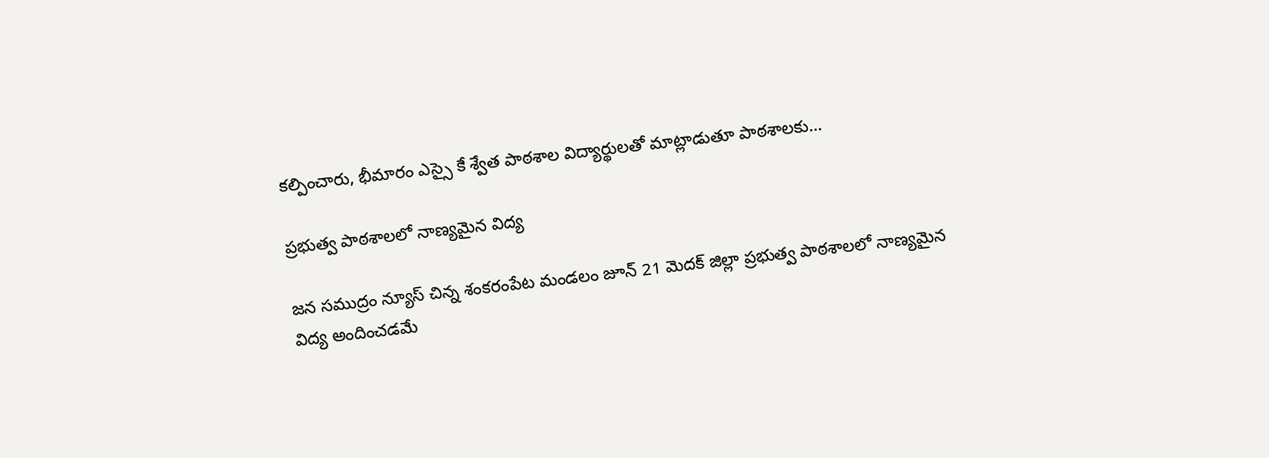కల్పించారు, భీమారం ఎస్సై కే శ్వేత పాఠశాల విద్యార్థులతో మాట్లాడుతూ పాఠశాలకు…

ప్రభుత్వ పాఠశాలలో నాణ్యమైన విద్య

జన సముద్రం న్యూస్ చిన్న శంకరంపేట మండలం జూన్ 21 మెదక్ జిల్లా ప్రభుత్వ పాఠశాలలో నాణ్యమైన విద్య అందించడమే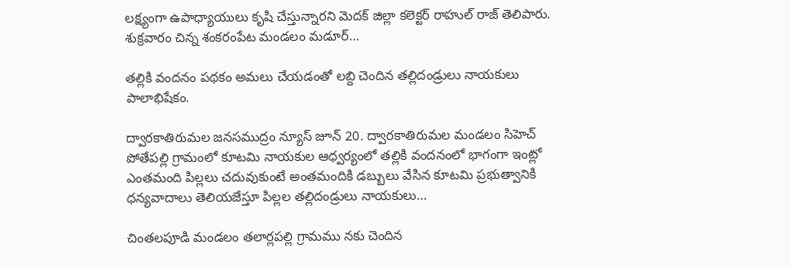లక్ష్యంగా ఉపాధ్యాయులు కృషి చేస్తున్నారని మెదక్ జిల్లా కలెక్టర్ రాహుల్ రాజ్ తెలిపారు. శుక్రవారం చిన్న శంకరంపేట మండలం మడూర్…

తల్లికి వందనం పథకం అమలు చేయడంతో లబ్ది చెందిన తల్లిదండ్రులు నాయకులు పాలాభిషేకం.

ద్వారకాతిరుమల జనసముద్రం న్యూస్ జూన్ 20. ద్వారకాతిరుమల మండలం సిహెచ్ పోతేపల్లి గ్రామంలో కూటమి నాయకుల ఆధ్వర్యంలో తల్లికి వందనంలో భాగంగా ఇంట్లో ఎంతమంది పిల్లలు చదువుకుంటే అంతమందికి డబ్బులు వేసిన కూటమి ప్రభుత్వానికి ధన్యవాదాలు తెలియజేస్తూ పిల్లల తల్లిదండ్రులు నాయకులు…

చింతలపూడి మండలం తలార్లపల్లి గ్రామము నకు చెందిన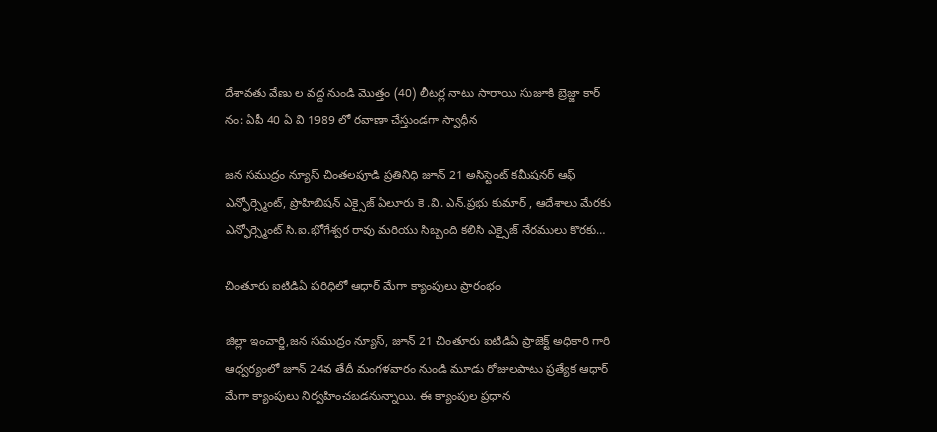దేశావతు వేణు ల వద్ద నుండి మొత్తం (40) లీటర్ల నాటు సారాయి సుజూకి బ్రెజ్జా కార్ నం: ఏపీ 40 ఏ వి 1989 లో రవాణా చేస్తుండగా స్వాధీన

జన సముద్రం న్యూస్ చింతలపూడి ప్రతినిధి జూన్ 21 అసిస్టెంట్ కమీషనర్ ఆఫ్ ఎన్ఫోర్స్మెంట్, ప్రొహిబిషన్ ఎక్సైజ్ ఏలూరు కె .వి. ఎన్.ప్రభు కుమార్ , ఆదేశాలు మేరకు ఎన్ఫోర్స్మెంట్ సి.ఐ.భోగేశ్వర రావు మరియు సిబ్బంది కలిసి ఎక్సైజ్ నేరములు కొరకు…

చింతూరు ఐటిడిఏ పరిధిలో ఆధార్ మేగా క్యాంపులు ప్రారంభం

జిల్లా ఇంచార్జి,జన సముద్రం న్యూస్, జూన్ 21 చింతూరు ఐటిడిఏ ప్రాజెక్ట్ అధికారి గారి ఆధ్వర్యంలో జూన్ 24వ తేదీ మంగళవారం నుండి మూడు రోజులపాటు ప్రత్యేక ఆధార్ మేగా క్యాంపులు నిర్వహించబడనున్నాయి. ఈ క్యాంపుల ప్రధాన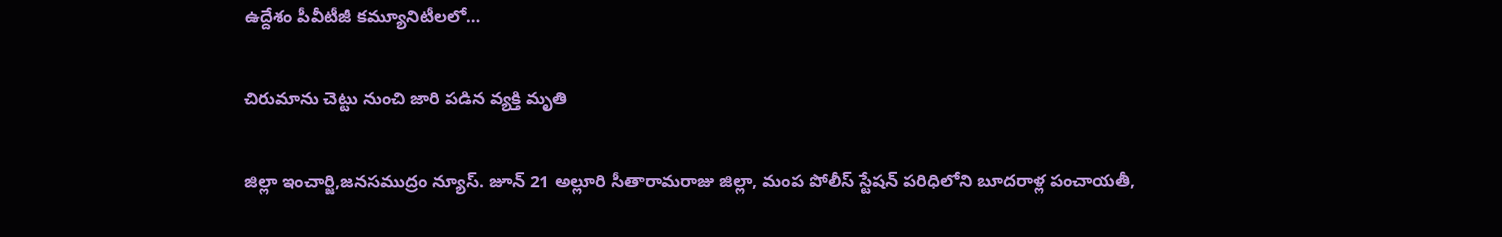ఉద్దేశం పీవీటీజీ కమ్యూనిటీలలో…

చిరుమాను చెట్టు నుంచి జారి పడిన వ్యక్తి మృతి

జిల్లా ఇంచార్జి,జనసముద్రం న్యూస్. జూన్ 21 అల్లూరి సీతారామరాజు జిల్లా, మంప పోలీస్ స్టేషన్ పరిధిలోని బూదరాళ్ల పంచాయతీ,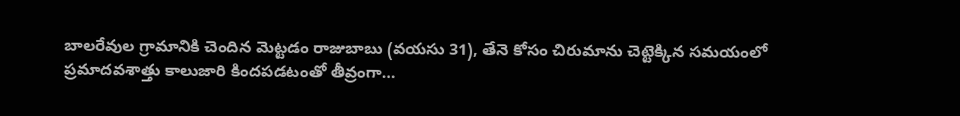బాలరేవుల గ్రామానికి చెందిన మెట్టడం రాజుబాబు (వయసు 31), తేనె కోసం చిరుమాను చెట్టెక్కిన సమయంలో ప్రమాదవశాత్తు కాలుజారి కిందపడటంతో తీవ్రంగా…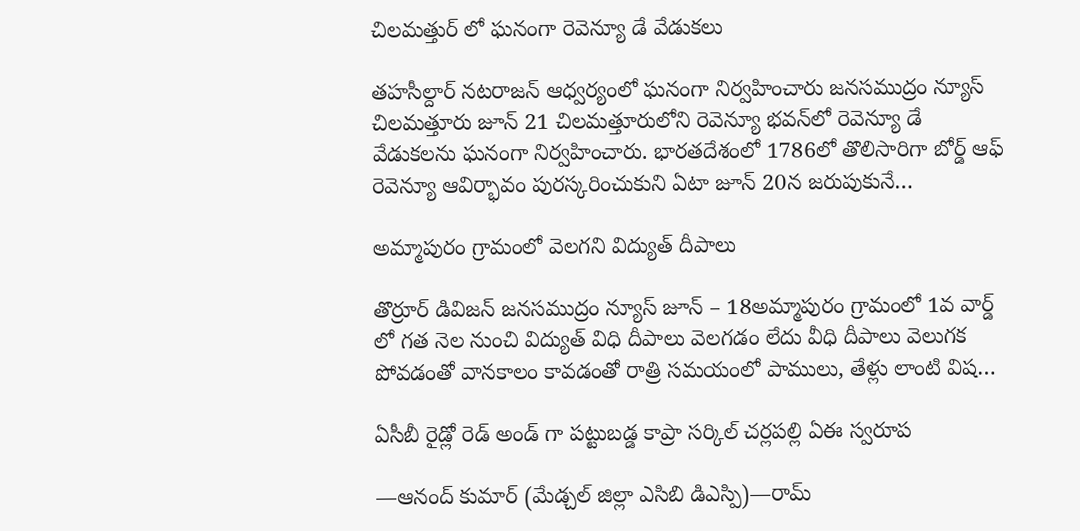చిలమత్తుర్ లో ఘనంగా రెవెన్యూ డే వేడుకలు

తహసీల్దార్ నటరాజన్ ఆధ్వర్యంలో ఘనంగా నిర్వహించారు జనసముద్రం న్యూస్ చిలమత్తూరు జూన్ 21 చిలమత్తూరులోని రెవెన్యూ భవన్‌లో రెవెన్యూ డే వేడుకలను ఘనంగా నిర్వహించారు. భారతదేశంలో 1786లో తొలిసారిగా బోర్డ్‌ ఆఫ్‌ రెవెన్యూ ఆవిర్భావం పురస్కరించుకుని ఏటా జూన్‌ 20న జరుపుకునే…

అమ్మాపురం గ్రామంలో వెలగని విద్యుత్ దీపాలు

తొర్రూర్ డివిజన్ జనసముద్రం న్యూస్ జూన్ – 18అమ్మాపురం గ్రామంలో 1వ వార్డ్ లో గత నెల నుంచి విద్యుత్ విధి దీపాలు వెలగడం లేదు వీధి దీపాలు వెలుగక పోవడంతో వానకాలం కావడంతో రాత్రి సమయంలో పాములు, తేళ్లు లాంటి విష…

ఏసీబీ రైడ్లో రెడ్ అండ్ గా పట్టుబడ్డ కాప్రా సర్కిల్ చర్లపల్లి ఏఈ స్వరూప

—ఆనంద్ కుమార్ (మేడ్చల్ జిల్లా ఎసిబి డిఎస్పి)—రామ్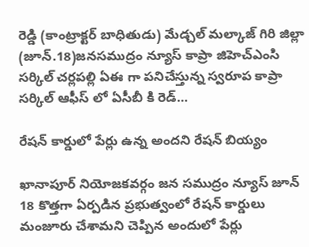రెడ్డి (కాంట్రాక్టర్ బాధితుడు) మేడ్చల్ మల్కాజ్ గిరి జిల్లా (జూన్.18)జనసముద్రం న్యూస్ కాప్రా జిహెచ్ఎంసి సర్కిల్ చర్లపల్లి ఏఈ గా పనిచేస్తున్న స్వరూప కాప్రా సర్కిల్ ఆఫీస్ లో ఏసీబీ కి రెడ్…

రేషన్ కార్డులో పేర్లు ఉన్న అందని రేషన్ బియ్యం

ఖానాపూర్ నియోజకవర్గం జన సముద్రం న్యూస్ జూన్ 18 కొత్తగా ఏర్పడిన ప్రభుత్వంలో రేషన్ కార్డులు మంజూరు చేశామని చెప్పిన అందులో పేర్లు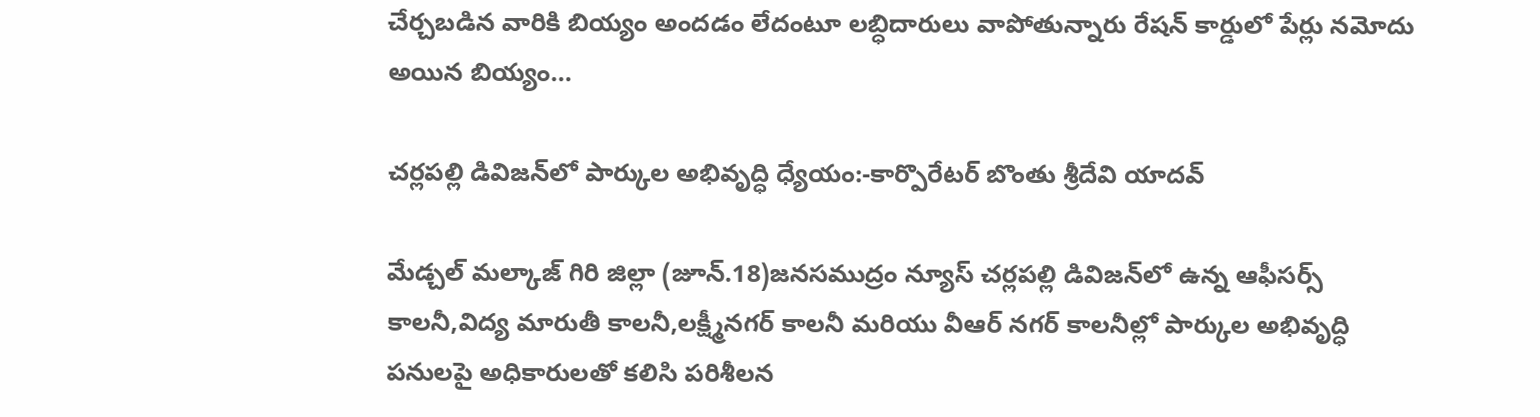చేర్చబడిన వారికి బియ్యం అందడం లేదంటూ లబ్ధిదారులు వాపోతున్నారు రేషన్ కార్డులో పేర్లు నమోదు అయిన బియ్యం…

చర్లపల్లి డివిజన్‌లో పార్కుల అభివృద్ధి ధ్యేయం:-కార్పొరేటర్ బొంతు శ్రీదేవి యాదవ్

మేడ్చల్ మల్కాజ్ గిరి జిల్లా (జూన్.18)జనసముద్రం న్యూస్ చర్లపల్లి డివిజన్‌లో ఉన్న ఆఫీసర్స్ కాలనీ,విద్య మారుతీ కాలనీ,లక్ష్మీనగర్ కాలనీ మరియు వీఆర్ నగర్ కాలనీల్లో పార్కుల అభివృద్ధి పనులపై అధికారులతో కలిసి పరిశీలన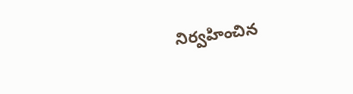నిర్వహించిన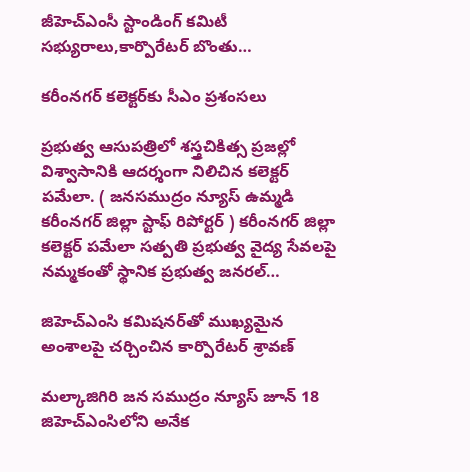జీహెచ్ఎంసీ స్టాండింగ్ కమిటీ సభ్యురాలు,కార్పొరేటర్ బొంతు…

కరీంనగర్ కలెక్టర్‌కు సీఎం ప్రశంసలు

ప్రభుత్వ ఆసుపత్రిలో శస్త్రచికిత్స ప్రజల్లో విశ్వాసానికి ఆదర్శంగా నిలిచిన కలెక్టర్ పమేలా. ( జనసముద్రం న్యూస్ ఉమ్మడి కరీంనగర్ జిల్లా స్టాఫ్ రిపోర్టర్ ) కరీంనగర్ జిల్లా కలెక్టర్ పమేలా సత్పతి ప్రభుత్వ వైద్య సేవలపై నమ్మకంతో స్థానిక ప్రభుత్వ జనరల్…

జిహెచ్ఎంసి కమిషనర్‌తో ముఖ్యమైన అంశాలపై చర్చించిన కార్పొరేటర్ శ్రావణ్

మల్కాజిగిరి జన సముద్రం న్యూస్ జూన్ 18 జిహెచ్ఎంసిలోని అనేక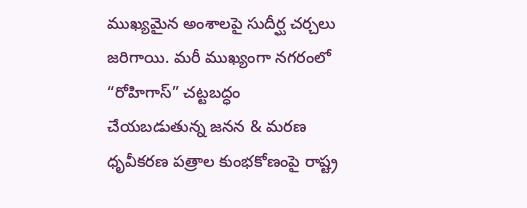ముఖ్యమైన అంశాలపై సుదీర్ఘ చర్చలు జరిగాయి. మరీ ముఖ్యంగా నగరంలో “రోహిగాస్” చట్టబద్ధం చేయబడుతున్న జనన & మరణ ధృవీకరణ పత్రాల కుంభకోణంపై రాష్ట్ర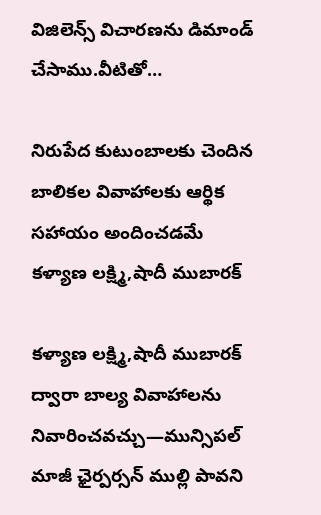విజిలెన్స్ విచారణను డిమాండ్ చేసాము.వీటితో…

నిరుపేద కుటుంబాలకు చెందిన బాలికల వివాహాలకు ఆర్థిక సహాయం అందించడమే కళ్యాణ లక్ష్మి,షాదీ ముబారక్

కళ్యాణ లక్ష్మి,షాదీ ముబారక్ ద్వారా బాల్య వివాహాలను నివారించవచ్చు—మున్సిపల్ మాజీ ఛైర్పర్సన్ ముల్లి పావని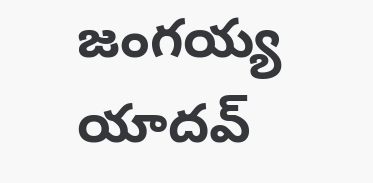జంగయ్య యాదవ్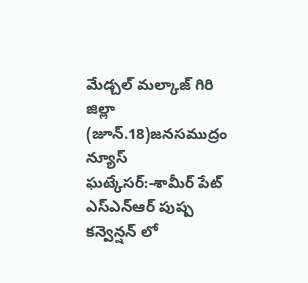మేడ్చల్ మల్కాజ్ గిరి జిల్లా (జూన్.18)జనసముద్రం న్యూస్ ఘట్కేసర్:-శామీర్ పేట్ ఎస్ఎన్ఆర్ పుష్ప కన్వెన్షన్ లో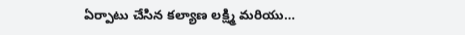ఏర్పాటు చేసిన కల్యాణ లక్ష్మి మరియు…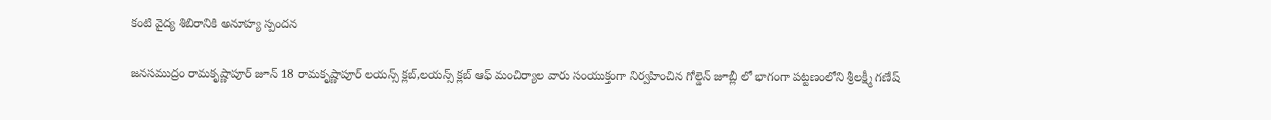కంటి వైద్య శిబిరానికి అనూహ్య స్పందన

జనసముద్రం రామకృష్ణాపూర్ జూన్ 18 రామకృష్ణాపూర్ లయన్స్ క్లబ్,లయన్స్ క్లబ్ ఆఫ్ మంచిర్యాల వారు సంయుక్తంగా నిర్వహించిన గోల్డెన్ జూబ్లీ లో భాగంగా పట్టణంలోని శ్రీలక్ష్మీ గణేష్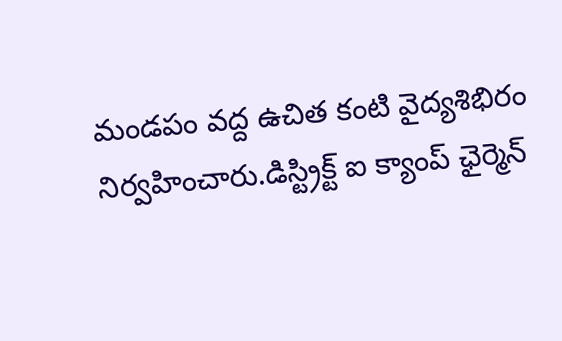మండపం వద్ద ఉచిత కంటి వైద్యశిభిరం నిర్వహించారు.డిస్ట్రిక్ట్ ఐ క్యాంప్ ఛైర్మెన్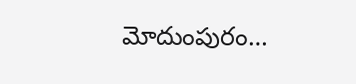మోదుంపురం…